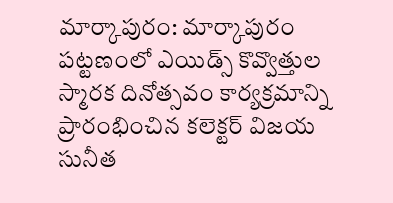మార్కాపురం: మార్కాపురం పట్టణంలో ఎయిడ్స్ కొవ్వొత్తుల స్మారక దినోత్సవం కార్యక్రమాన్ని ప్రారంభించిన కలెక్టర్ విజయ సునీత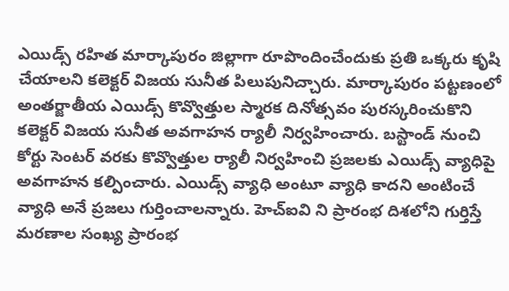ఎయిడ్స్ రహిత మార్కాపురం జిల్లాగా రూపొందించేందుకు ప్రతి ఒక్కరు కృషి చేయాలని కలెక్టర్ విజయ సునీత పిలుపునిచ్చారు. మార్కాపురం పట్టణంలో అంతర్జాతీయ ఎయిడ్స్ కొవ్వొత్తుల స్మారక దినోత్సవం పురస్కరించుకొని కలెక్టర్ విజయ సునీత అవగాహన ర్యాలీ నిర్వహించారు. బస్టాండ్ నుంచి కోర్టు సెంటర్ వరకు కొవ్వొత్తుల ర్యాలీ నిర్వహించి ప్రజలకు ఎయిడ్స్ వ్యాధిపై అవగాహన కల్పించారు. ఎయిడ్స్ వ్యాధి అంటూ వ్యాధి కాదని అంటించే వ్యాధి అనే ప్రజలు గుర్తించాలన్నారు. హెచ్ఐవి ని ప్రారంభ దిశలోని గుర్తిస్తే మరణాల సంఖ్య ప్రారంభ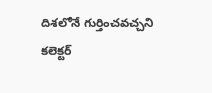దిశలోనే గుర్తించవచ్చని కలెక్టర్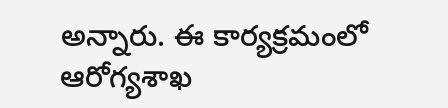అన్నారు. ఈ కార్యక్రమంలో ఆరోగ్యశాఖ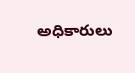అధికారులు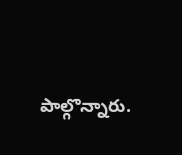పాల్గొన్నారు.